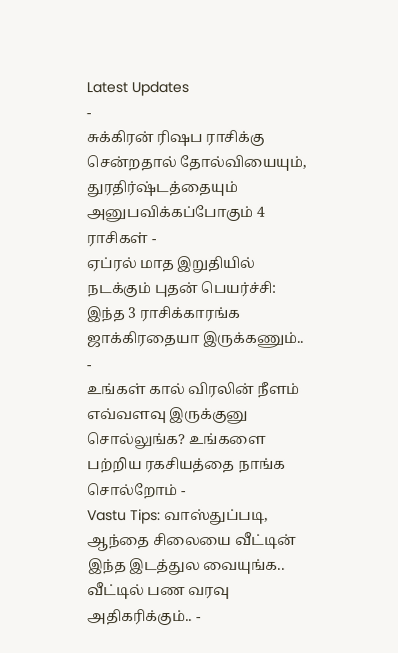Latest Updates
-
சுக்கிரன் ரிஷப ராசிக்கு சென்றதால் தோல்வியையும், துரதிர்ஷ்டத்தையும் அனுபவிக்கப்போகும் 4 ராசிகள் -
ஏப்ரல் மாத இறுதியில் நடக்கும் புதன் பெயர்ச்சி: இந்த 3 ராசிக்காரங்க ஜாக்கிரதையா இருக்கணும்.. -
உங்கள் கால் விரலின் நீளம் எவ்வளவு இருக்குனு சொல்லுங்க? உங்களை பற்றிய ரகசியத்தை நாங்க சொல்றோம் -
Vastu Tips: வாஸ்துப்படி, ஆந்தை சிலையை வீட்டின் இந்த இடத்துல வையுங்க.. வீட்டில் பண வரவு அதிகரிக்கும்.. -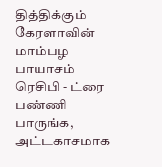தித்திக்கும் கேரளாவின் மாம்பழ பாயாசம் ரெசிபி - ட்ரை பண்ணி பாருங்க, அட்டகாசமாக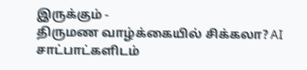இருக்கும் -
திருமண வாழ்க்கையில் சிக்கலா? AI சாட்பாட்களிடம்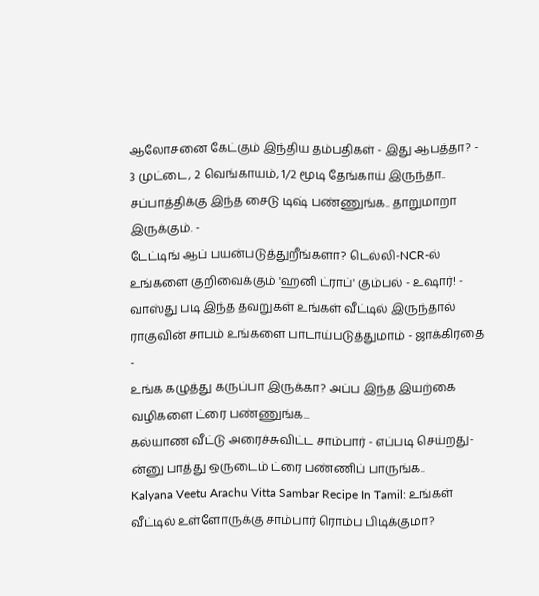ஆலோசனை கேட்கும் இந்திய தம்பதிகள் - இது ஆபத்தா? -
3 முட்டை, 2 வெங்காயம், 1/2 மூடி தேங்காய் இருந்தா.. சப்பாத்திக்கு இந்த சைடு டிஷ் பண்ணுங்க.. தாறுமாறா இருக்கும். -
டேட்டிங் ஆப் பயன்படுத்துறீங்களா? டெல்லி-NCR-ல் உங்களை குறிவைக்கும் 'ஹனி ட்ராப்' கும்பல் - உஷார்! -
வாஸ்து படி இந்த தவறுகள் உங்கள் வீட்டில் இருந்தால் ராகுவின் சாபம் உங்களை பாடாய்படுத்துமாம் - ஜாக்கிரதை -
உங்க கழுத்து கருப்பா இருக்கா? அப்ப இந்த இயற்கை வழிகளை ட்ரை பண்ணுங்க...
கல்யாண வீட்டு அரைச்சுவிட்ட சாம்பார் - எப்படி செய்றது-ன்னு பாத்து ஒருடைம் ட்ரை பண்ணிப் பாருங்க..
Kalyana Veetu Arachu Vitta Sambar Recipe In Tamil: உங்கள் வீட்டில் உள்ளோருக்கு சாம்பார் ரொம்ப பிடிக்குமா?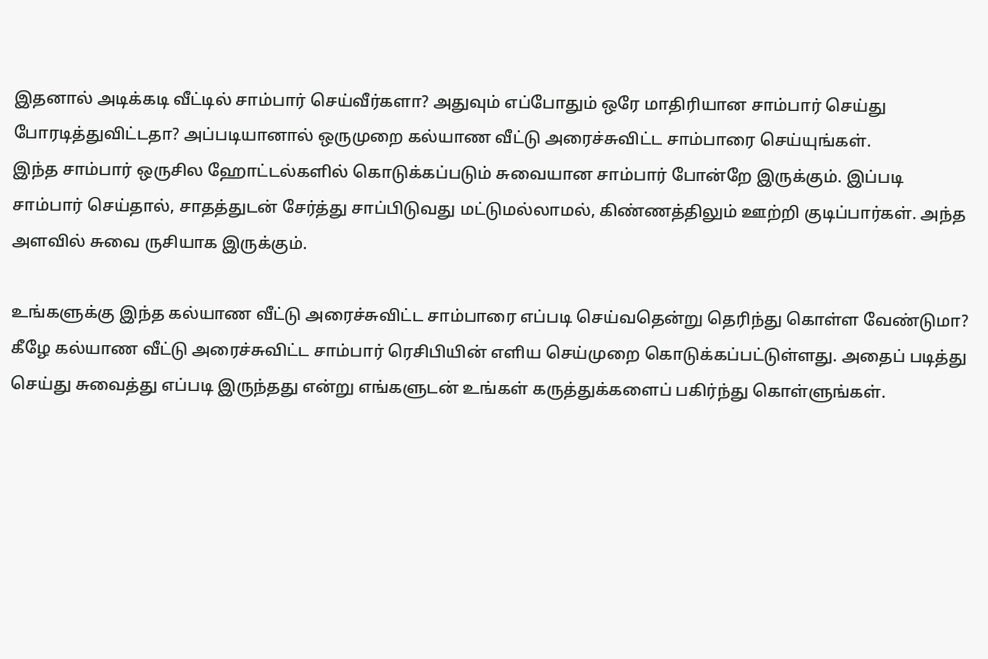இதனால் அடிக்கடி வீட்டில் சாம்பார் செய்வீர்களா? அதுவும் எப்போதும் ஒரே மாதிரியான சாம்பார் செய்து போரடித்துவிட்டதா? அப்படியானால் ஒருமுறை கல்யாண வீட்டு அரைச்சுவிட்ட சாம்பாரை செய்யுங்கள்.
இந்த சாம்பார் ஒருசில ஹோட்டல்களில் கொடுக்கப்படும் சுவையான சாம்பார் போன்றே இருக்கும். இப்படி சாம்பார் செய்தால், சாதத்துடன் சேர்த்து சாப்பிடுவது மட்டுமல்லாமல், கிண்ணத்திலும் ஊற்றி குடிப்பார்கள். அந்த அளவில் சுவை ருசியாக இருக்கும்.

உங்களுக்கு இந்த கல்யாண வீட்டு அரைச்சுவிட்ட சாம்பாரை எப்படி செய்வதென்று தெரிந்து கொள்ள வேண்டுமா? கீழே கல்யாண வீட்டு அரைச்சுவிட்ட சாம்பார் ரெசிபியின் எளிய செய்முறை கொடுக்கப்பட்டுள்ளது. அதைப் படித்து செய்து சுவைத்து எப்படி இருந்தது என்று எங்களுடன் உங்கள் கருத்துக்களைப் பகிர்ந்து கொள்ளுங்கள்.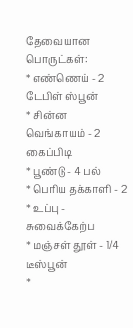தேவையான பொருட்கள்:
* எண்ணெய் - 2 டேபிள் ஸ்பூன்
* சின்ன வெங்காயம் - 2 கைப்பிடி
* பூண்டு - 4 பல்
* பெரிய தக்காளி - 2
* உப்பு - சுவைக்கேற்ப
* மஞ்சள் தூள் - 1/4 டீஸ்பூன்
*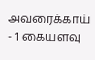அவரைக்காய் - 1 கையளவு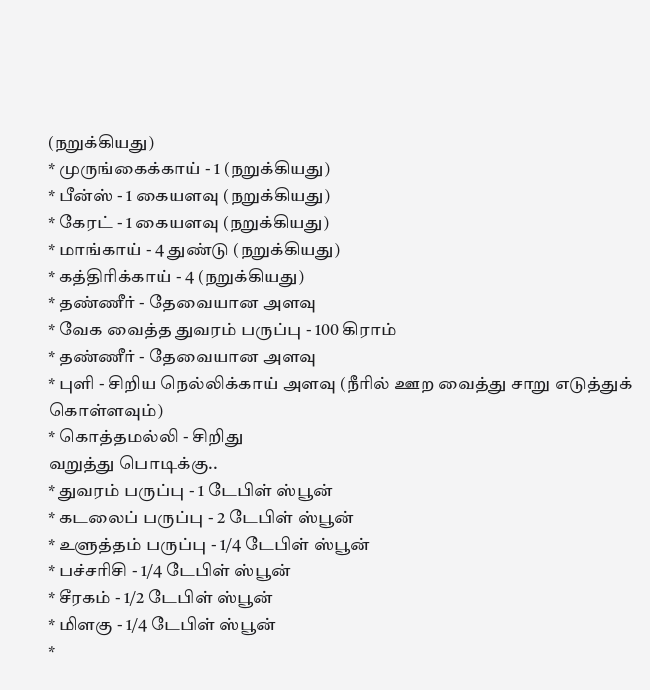(நறுக்கியது)
* முருங்கைக்காய் - 1 (நறுக்கியது)
* பீன்ஸ் - 1 கையளவு (நறுக்கியது)
* கேரட் - 1 கையளவு (நறுக்கியது)
* மாங்காய் - 4 துண்டு (நறுக்கியது)
* கத்திரிக்காய் - 4 (நறுக்கியது)
* தண்ணீர் - தேவையான அளவு
* வேக வைத்த துவரம் பருப்பு - 100 கிராம்
* தண்ணீர் - தேவையான அளவு
* புளி - சிறிய நெல்லிக்காய் அளவு (நீரில் ஊற வைத்து சாறு எடுத்துக்
கொள்ளவும்)
* கொத்தமல்லி - சிறிது
வறுத்து பொடிக்கு..
* துவரம் பருப்பு - 1 டேபிள் ஸ்பூன்
* கடலைப் பருப்பு - 2 டேபிள் ஸ்பூன்
* உளுத்தம் பருப்பு - 1/4 டேபிள் ஸ்பூன்
* பச்சரிசி - 1/4 டேபிள் ஸ்பூன்
* சீரகம் - 1/2 டேபிள் ஸ்பூன்
* மிளகு - 1/4 டேபிள் ஸ்பூன்
*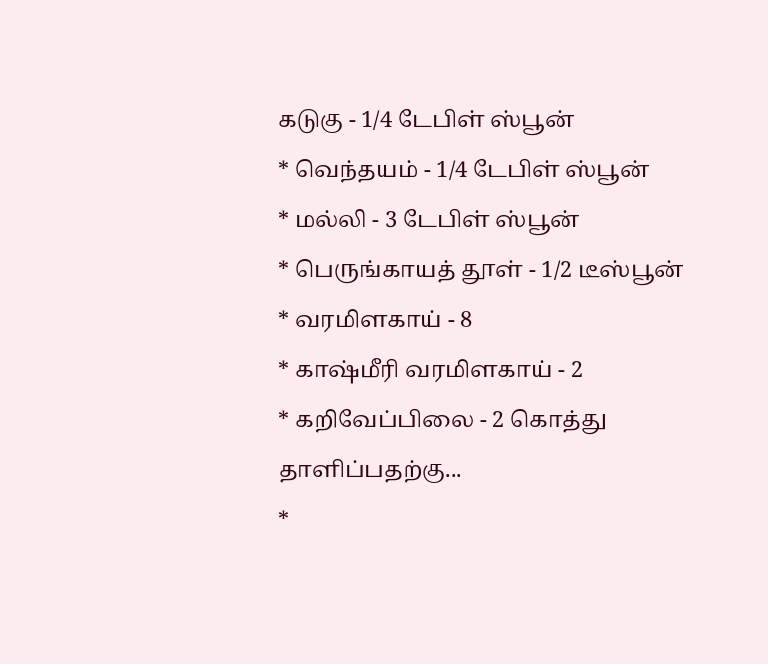கடுகு - 1/4 டேபிள் ஸ்பூன்
* வெந்தயம் - 1/4 டேபிள் ஸ்பூன்
* மல்லி - 3 டேபிள் ஸ்பூன்
* பெருங்காயத் தூள் - 1/2 டீஸ்பூன்
* வரமிளகாய் - 8
* காஷ்மீரி வரமிளகாய் - 2
* கறிவேப்பிலை - 2 கொத்து
தாளிப்பதற்கு...
*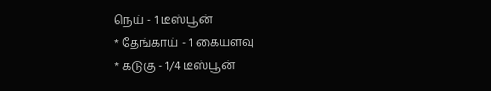நெய் - 1 டீஸ்பூன்
* தேங்காய் - 1 கையளவு
* கடுகு - 1/4 டீஸ்பூன்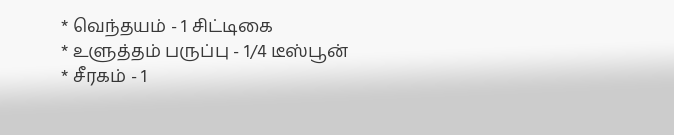* வெந்தயம் - 1 சிட்டிகை
* உளுத்தம் பருப்பு - 1/4 டீஸ்பூன்
* சீரகம் - 1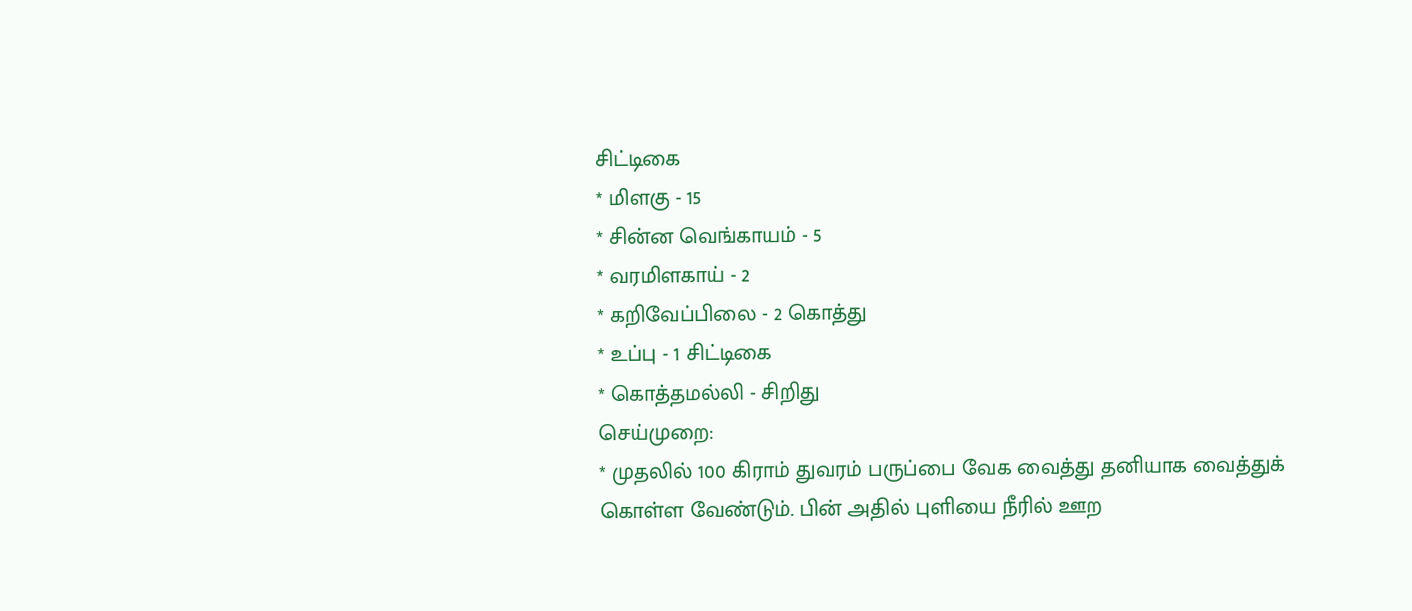சிட்டிகை
* மிளகு - 15
* சின்ன வெங்காயம் - 5
* வரமிளகாய் - 2
* கறிவேப்பிலை - 2 கொத்து
* உப்பு - 1 சிட்டிகை
* கொத்தமல்லி - சிறிது
செய்முறை:
* முதலில் 100 கிராம் துவரம் பருப்பை வேக வைத்து தனியாக வைத்துக்
கொள்ள வேண்டும். பின் அதில் புளியை நீரில் ஊற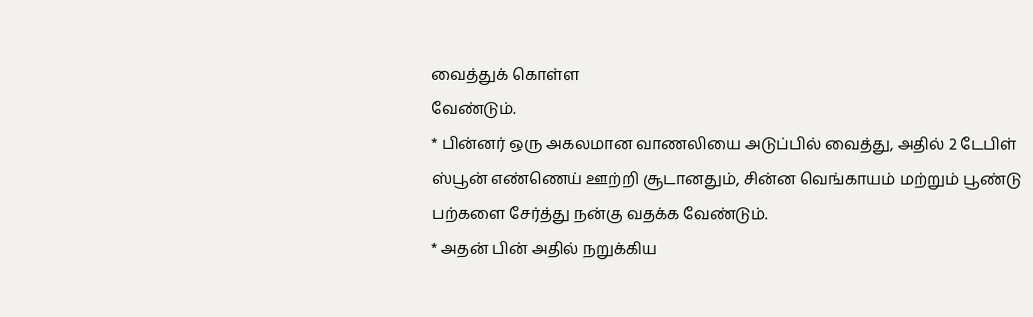வைத்துக் கொள்ள
வேண்டும்.
* பின்னர் ஒரு அகலமான வாணலியை அடுப்பில் வைத்து, அதில் 2 டேபிள்
ஸ்பூன் எண்ணெய் ஊற்றி சூடானதும், சின்ன வெங்காயம் மற்றும் பூண்டு
பற்களை சேர்த்து நன்கு வதக்க வேண்டும்.
* அதன் பின் அதில் நறுக்கிய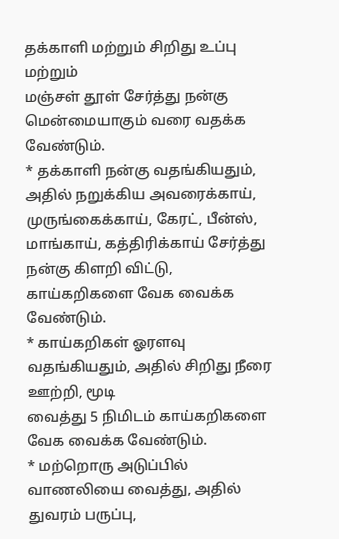தக்காளி மற்றும் சிறிது உப்பு மற்றும்
மஞ்சள் தூள் சேர்த்து நன்கு மென்மையாகும் வரை வதக்க வேண்டும்.
* தக்காளி நன்கு வதங்கியதும், அதில் நறுக்கிய அவரைக்காய்,
முருங்கைக்காய், கேரட், பீன்ஸ், மாங்காய், கத்திரிக்காய் சேர்த்து
நன்கு கிளறி விட்டு, காய்கறிகளை வேக வைக்க வேண்டும்.
* காய்கறிகள் ஓரளவு வதங்கியதும், அதில் சிறிது நீரை ஊற்றி, மூடி
வைத்து 5 நிமிடம் காய்கறிகளை வேக வைக்க வேண்டும்.
* மற்றொரு அடுப்பில் வாணலியை வைத்து, அதில் துவரம் பருப்பு,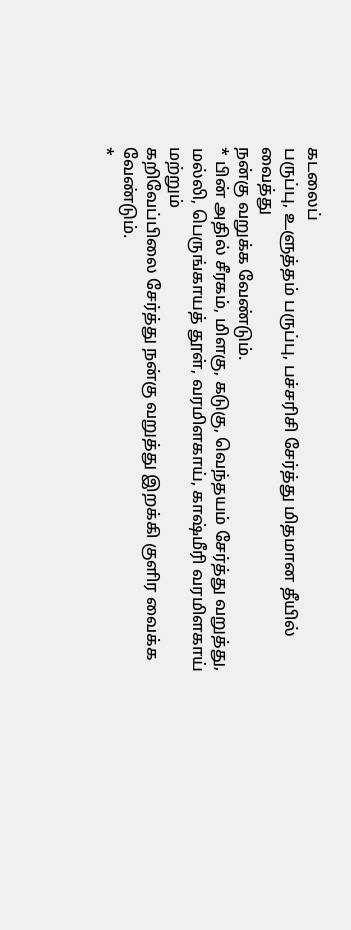கடலைப்
பருப்பு, உளுத்தம் பருப்பு, பச்சரிசி சேர்த்து மிதமான தீயில் வைத்து
நன்கு வறுக்க வேண்டும்.
* பின் அதில் சீரகம், மிளகு, கடுகு, வெந்தயம் சேர்த்து வறுத்து,
மல்லி, பெருங்காயத் தூள், வரமிளகாய், காஷ்மீரி வரமிளகாய் மற்றும்
கறிவேப்பிலை சேர்த்து நன்கு வறுத்து இறக்கி குளிர வைக்க வேண்டும்.
*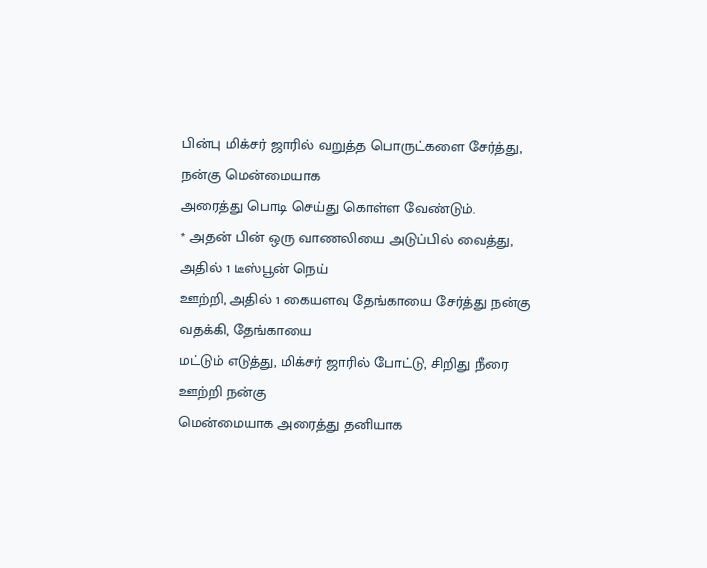பின்பு மிக்சர் ஜாரில் வறுத்த பொருட்களை சேர்த்து, நன்கு மென்மையாக
அரைத்து பொடி செய்து கொள்ள வேண்டும்.
* அதன் பின் ஒரு வாணலியை அடுப்பில் வைத்து, அதில் 1 டீஸ்பூன் நெய்
ஊற்றி, அதில் 1 கையளவு தேங்காயை சேர்த்து நன்கு வதக்கி, தேங்காயை
மட்டும் எடுத்து, மிக்சர் ஜாரில் போட்டு, சிறிது நீரை ஊற்றி நன்கு
மென்மையாக அரைத்து தனியாக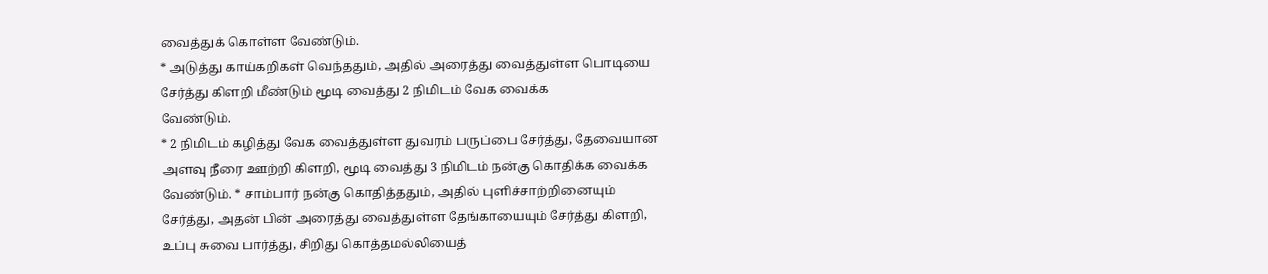வைத்துக் கொள்ள வேண்டும்.
* அடுத்து காய்கறிகள் வெந்ததும், அதில் அரைத்து வைத்துள்ள பொடியை
சேர்த்து கிளறி மீண்டும் மூடி வைத்து 2 நிமிடம் வேக வைக்க
வேண்டும்.
* 2 நிமிடம் கழித்து வேக வைத்துள்ள துவரம் பருப்பை சேர்த்து, தேவையான
அளவு நீரை ஊற்றி கிளறி, மூடி வைத்து 3 நிமிடம் நன்கு கொதிக்க வைக்க
வேண்டும். * சாம்பார் நன்கு கொதித்ததும், அதில் புளிச்சாற்றினையும்
சேர்த்து, அதன் பின் அரைத்து வைத்துள்ள தேங்காயையும் சேர்த்து கிளறி,
உப்பு சுவை பார்த்து, சிறிது கொத்தமல்லியைத்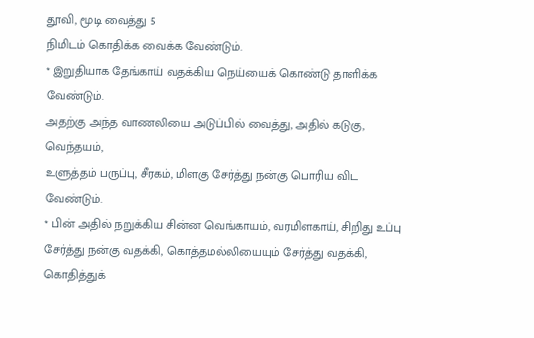தூவி, மூடி வைத்து 5
நிமிடம் கொதிக்க வைக்க வேண்டும்.
* இறுதியாக தேங்காய் வதக்கிய நெய்யைக் கொண்டு தாளிக்க வேண்டும்.
அதற்கு அந்த வாணலியை அடுப்பில் வைத்து, அதில் கடுகு, வெந்தயம்,
உளுத்தம் பருப்பு, சீரகம், மிளகு சேர்த்து நன்கு பொரிய விட
வேண்டும்.
* பின் அதில் நறுக்கிய சின்ன வெங்காயம், வரமிளகாய், சிறிது உப்பு
சேர்த்து நன்கு வதக்கி, கொத்தமல்லியையும் சேர்த்து வதக்கி, கொதித்துக்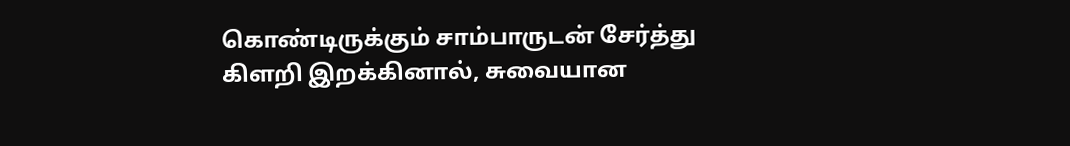கொண்டிருக்கும் சாம்பாருடன் சேர்த்து கிளறி இறக்கினால், சுவையான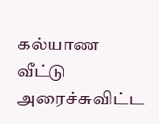கல்யாண வீட்டு அரைச்சுவிட்ட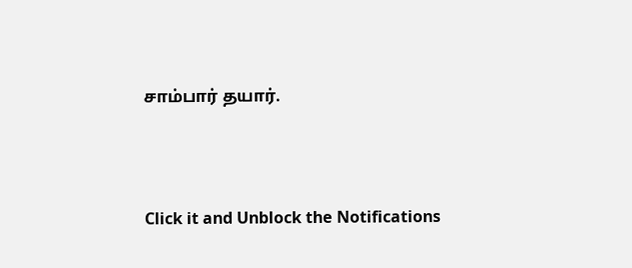சாம்பார் தயார்.



Click it and Unblock the Notifications